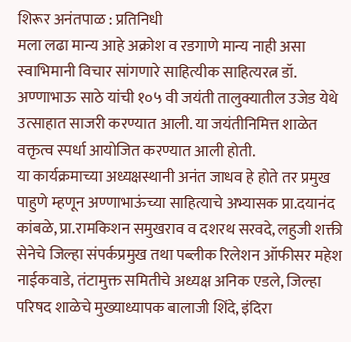शिरूर अनंतपाळ : प्रतिनिधी
मला लढा मान्य आहे अक्रोश व रडगाणे मान्य नाही असा स्वाभिमानी विचार सांगणारे साहित्यीक साहित्यरत्न डॉ. अण्णाभाऊ साठे यांची १०५ वी जयंती तालुक्यातील उजेड येथे उत्साहात साजरी करण्यात आली. या जयंतीनिमित्त शाळेत वक्तृत्व स्पर्धा आयोजित करण्यात आली होती.
या कार्यक्रमाच्या अध्यक्षस्थानी अनंत जाधव हे होते तर प्रमुख पाहुणे म्हणून अण्णाभाऊंच्या साहित्याचे अभ्यासक प्रा.दयानंद कांबळे, प्रा.रामकिशन समुखराव व दशरथ सरवदे, लहुजी शक्ती सेनेचे जिल्हा संपर्कप्रमुख तथा पब्लीक रिलेशन ऑफीसर महेश नाईकवाडे, तंटामुक्त समितीचे अध्यक्ष अनिक एडले, जिल्हा परिषद शाळेचे मुख्याध्यापक बालाजी शिंदे, इंदिरा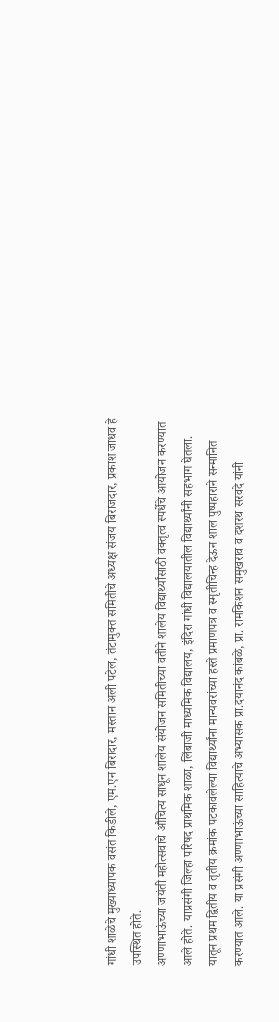गांधी शाळेचे मुख्याध्यापक वसंत किडीले, एम.एन बिरादार, मस्तान अली पटेल, तंटामुक्त समितीचे अध्यक्ष संजय बिराजदार, प्रकाश जाधव हे उपस्थित होते.
अण्णाभाऊंच्या जयंती महोत्सवाचे औचित्य साधून शालेय संयोजन समितीच्या वतीने शालेय विद्यार्थ्यांसाठी वक्तृत्व स्पर्धेचे आयोजन करण्यात आले होते. याप्रसंगी जिल्हा परिषद प्राथमिक शाळा, लिंबाजी माध्यमिक विद्यालय, इंदिरा गांधी विद्यालयातील विद्यार्थ्यांनी सहभाग घेतला. यातून प्रथम द्वितीय व तृतीय क्रमांक पटकावलेल्या विद्यार्थ्यांना मान्यवरांच्या हस्ते प्रमाणपत्र व स्मृतीचिन्ह देऊन शाल पुष्पहाराने सन्मानित करण्यात आले. या प्रसंगी अण्णाभाऊंच्या साहित्याचे अभ्यासक प्रा.दयानंद कांबळे, प्रा. रामकिशन समुखराव व दशरथ सरवदे यांनी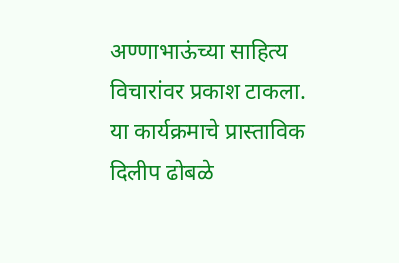अण्णाभाऊंच्या साहित्य विचारांवर प्रकाश टाकला. या कार्यक्रमाचे प्रास्ताविक दिलीप ढोबळे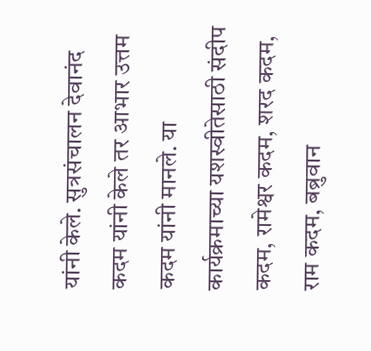यांनी केले. सुत्रसंचालन देवानंद कदम यांनी केले तर आभार उत्तम कदम यांनी मानले. या कार्यक्रमाच्या यशस्वीतेसाठी संदीप कदम, रामेश्वर कदम, शरद कदम, राम कदम, बब्रुवान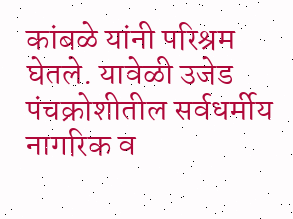कांबळे यांनी परिश्रम घेतले. यावेळी उजेड पंचक्रोशीतील सर्वधर्मीय नागरिक व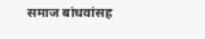समाज बांधवांसह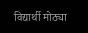विद्यार्थी मोठ्या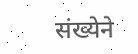संख्येने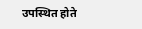उपस्थित होते